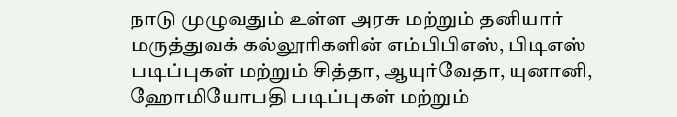நாடு முழுவதும் உள்ள அரசு மற்றும் தனியார் மருத்துவக் கல்லூரிகளின் எம்பிபிஎஸ், பிடிஎஸ் படிப்புகள் மற்றும் சித்தா, ஆயுர்வேதா, யுனானி, ஹோமியோபதி படிப்புகள் மற்றும்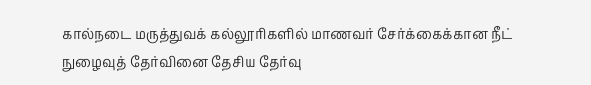கால்நடை மருத்துவக் கல்லூரிகளில் மாணவர் சேர்க்கைக்கான நீட் நுழைவுத் தேர்வினை தேசிய தேர்வு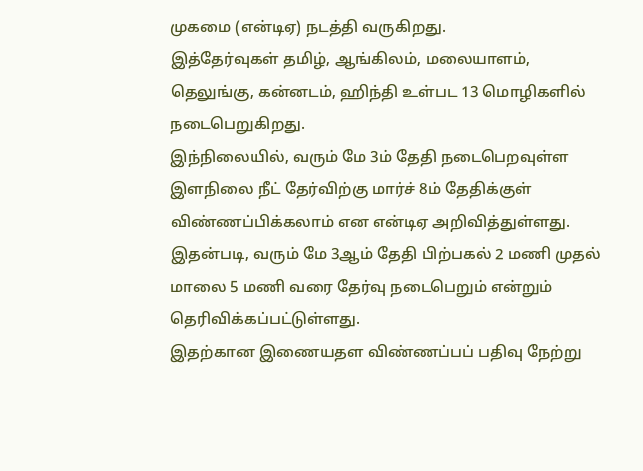முகமை (என்டிஏ) நடத்தி வருகிறது.
இத்தேர்வுகள் தமிழ், ஆங்கிலம், மலையாளம், தெலுங்கு, கன்னடம், ஹிந்தி உள்பட 13 மொழிகளில் நடைபெறுகிறது.
இந்நிலையில், வரும் மே 3ம் தேதி நடைபெறவுள்ள இளநிலை நீட் தேர்விற்கு மார்ச் 8ம் தேதிக்குள் விண்ணப்பிக்கலாம் என என்டிஏ அறிவித்துள்ளது. இதன்படி, வரும் மே 3ஆம் தேதி பிற்பகல் 2 மணி முதல் மாலை 5 மணி வரை தேர்வு நடைபெறும் என்றும் தெரிவிக்கப்பட்டுள்ளது.
இதற்கான இணையதள விண்ணப்பப் பதிவு நேற்று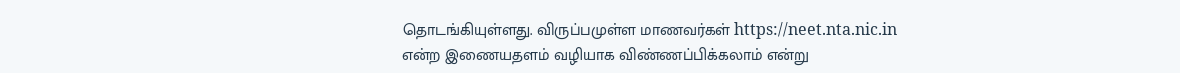தொடங்கியுள்ளது. விருப்பமுள்ள மாணவர்கள் https://neet.nta.nic.in என்ற இணையதளம் வழியாக விண்ணப்பிக்கலாம் என்று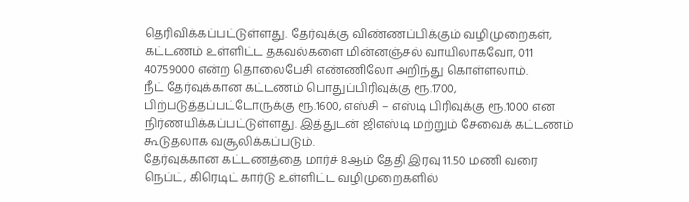தெரிவிக்கப்பட்டுள்ளது. தேர்வுக்கு விண்ணப்பிக்கும் வழிமுறைகள், கட்டணம் உள்ளிட்ட தகவல்களை மின்னஞ்சல் வாயிலாகவோ, 011 40759000 என்ற தொலைபேசி எண்ணிலோ அறிந்து கொள்ளலாம்.
நீட் தேர்வுக்கான கட்டணம் பொதுப்பிரிவுக்கு ரூ.1700, பிற்படுத்தப்பட்டோருக்கு ரூ.1600, எஸ்சி – எஸ்டி பிரிவுக்கு ரூ.1000 என நிர்ணயிக்கப்பட்டுள்ளது. இத்துடன் ஜிஎஸ்டி மற்றும் சேவைக் கட்டணம் கூடுதலாக வசூலிக்கப்படும்.
தேர்வுக்கான கட்டணத்தை மார்ச் 8ஆம் தேதி இரவு 11.50 மணி வரை நெப்ட், கிரெடிட் கார்டு உள்ளிட்ட வழிமுறைகளில்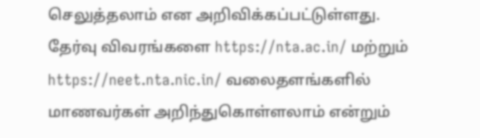செலுத்தலாம் என அறிவிக்கப்பட்டுள்ளது.
தேர்வு விவரங்களை https://nta.ac.in/ மற்றும் https://neet.nta.nic.in/ வலைதளங்களில் மாணவர்கள் அறிந்துகொள்ளலாம் என்றும்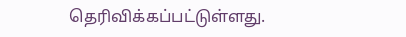தெரிவிக்கப்பட்டுள்ளது.